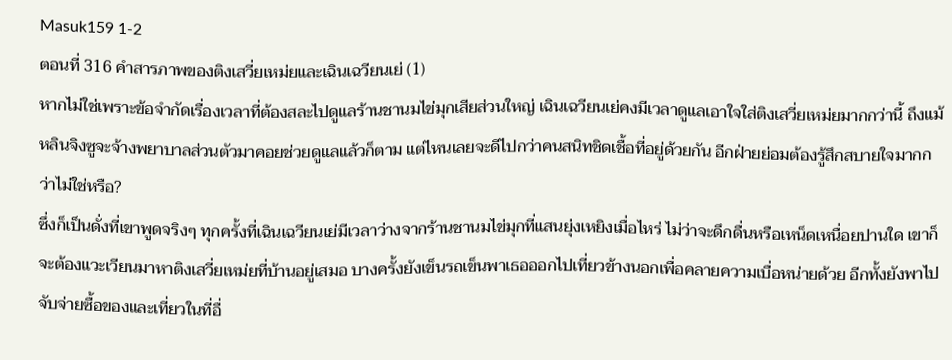Masuk159 1-2
ตอนที่ 316 คำสารภาพของติงเสวี่ยเหม่ยและเฉินเฉวียนเย่ (1)
หากไม่ใช่เพราะข้อจำกัดเรื่องเวลาที่ต้องสละไปดูแลร้านชานมไข่มุกเสียส่วนใหญ่ เฉินเฉวียนเย่คงมีเวลาดูแลเอาใจใส่ติงเสวี่ยเหม่ยมากกว่านี้ ถึงแม้หลินจิงซูจะจ้างพยาบาลส่วนตัวมาคอยช่วยดูแลแล้วก็ตาม แต่ไหนเลยจะดีไปกว่าคนสนิทชิดเชื้อที่อยู่ด้วยกัน อีกฝ่ายย่อมต้องรู้สึกสบายใจมากกว่าไม่ใช่หรือ?
ซึ่งก็เป็นดั่งที่เขาพูดจริงๆ ทุกครั้งที่เฉินเฉวียนเย่มีเวลาว่างจากร้านชานมไข่มุกที่แสนยุ่งเหยิงเมื่อไหร่ ไม่ว่าจะดึกดื่นหรือเหน็ดเหนื่อยปานใด เขาก็จะต้องแวะเวียนมาหาติงเสวี่ยเหม่ยที่บ้านอยู่เสมอ บางครั้งยังเข็นรถเข็นพาเธอออกไปเที่ยวข้างนอกเพื่อคลายความเบื่อหน่ายด้วย อีกทั้งยังพาไปจับจ่ายซื้อของและเที่ยวในที่อื่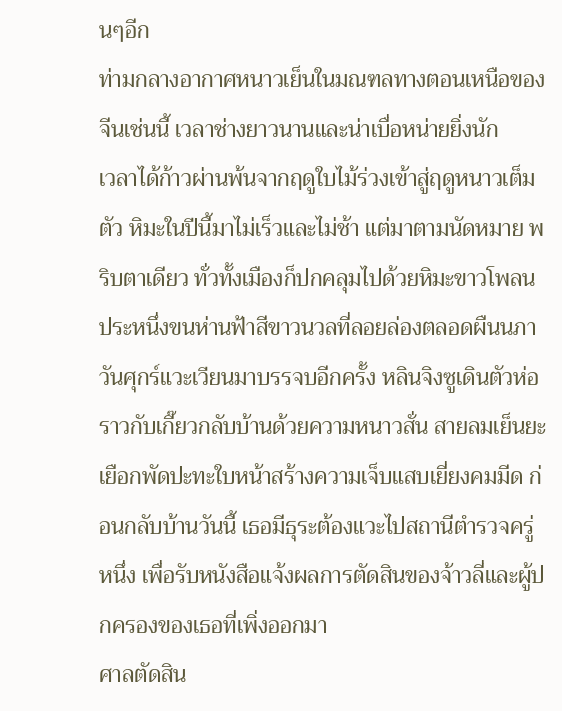นๆอีก
ท่ามกลางอากาศหนาวเย็นในมณฑลทางตอนเหนือของจีนเช่นนี้ เวลาช่างยาวนานและน่าเบื่อหน่ายยิ่งนัก
เวลาได้ก้าวผ่านพ้นจากฤดูใบไม้ร่วงเข้าสู่ฤดูหนาวเต็มตัว หิมะในปีนี้มาไม่เร็วและไม่ช้า แต่มาตามนัดหมาย พริบตาเดียว ทั่วทั้งเมืองก็ปกคลุมไปด้วยหิมะขาวโพลน ประหนึ่งขนห่านฟ้าสีขาวนวลที่ลอยล่องตลอดผืนนภา
วันศุกร์แวะเวียนมาบรรจบอีกครั้ง หลินจิงซูเดินตัวห่อราวกับเกี๊ยวกลับบ้านด้วยความหนาวสั่น สายลมเย็นยะเยือกพัดปะทะใบหน้าสร้างความเจ็บแสบเยี่ยงคมมีด ก่อนกลับบ้านวันนี้ เธอมีธุระต้องแวะไปสถานีตำรวจครู่หนึ่ง เพื่อรับหนังสือแจ้งผลการตัดสินของจ้าวลี่และผู้ปกครองของเธอที่เพิ่งออกมา
ศาลตัดสิน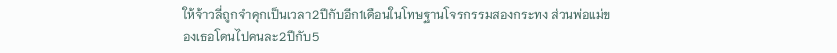ให้จ้าวลี่ถูกจำคุกเป็นเวลา2ปีกับอีก1เดือนในโทษฐานโจรกรรมสองกระทง ส่วนพ่อแม่ของเธอโดนไปคนละ2ปีกับ5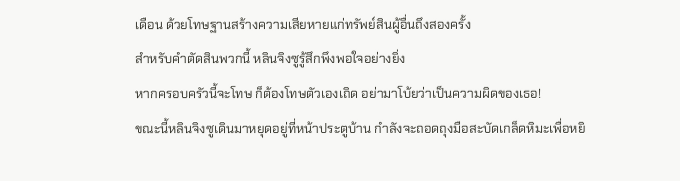เดือน ด้วยโทษฐานสร้างความเสียหายแก่ทรัพย์สินผู้อื่นถึงสองครั้ง
สำหรับคำตัดสินพวกนี้ หลินจิงซูรู้สึกพึงพอใจอย่างยิ่ง
หากครอบครัวนี้จะโทษ ก็ต้องโทษตัวเองเถิด อย่ามาโบ้ยว่าเป็นความผิดของเธอ!
ขณะนี้หลินจิงซูเดินมาหยุดอยู่ที่หน้าประตูบ้าน กำลังจะถอดถุงมือสะบัดเกล็ดหิมะเพื่อหยิ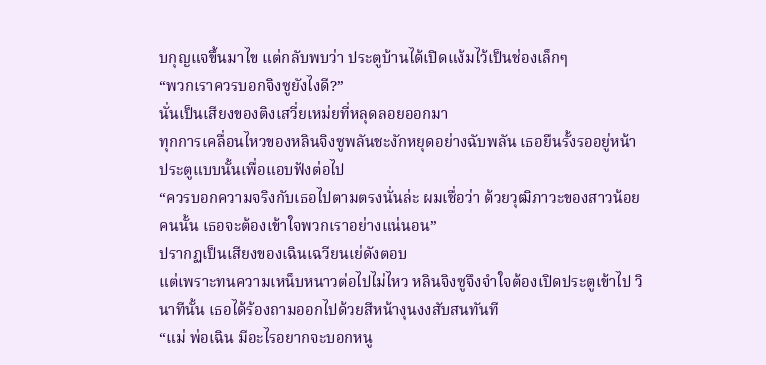บกุญแจขึ้นมาไข แต่กลับพบว่า ประตูบ้านได้เปิดแง้มไว้เป็นช่องเล็กๆ
“พวกเราควรบอกจิงซูยังไงดี?”
นั่นเป็นเสียงของติงเสวี่ยเหม่ยที่หลุดลอยออกมา
ทุกการเคลื่อนไหวของหลินจิงซูพลันชะงักหยุดอย่างฉับพลัน เธอยืนรั้งรออยู่หน้าประตูแบบนั้นเพื่อแอบฟังต่อไป
“ควรบอกความจริงกับเธอไปตามตรงนั่นล่ะ ผมเชื่อว่า ด้วยวุฒิภาวะของสาวน้อยคนนั้น เธอจะต้องเข้าใจพวกเราอย่างแน่นอน”
ปรากฏเป็นเสียงของเฉินเฉวียนเย่ดังตอบ
แต่เพราะทนความเหน็บหนาวต่อไปไม่ไหว หลินจิงซูจึงจำใจต้องเปิดประตูเข้าไป วินาทีนั้น เธอได้ร้องถามออกไปด้วยสีหน้างุนงงสับสนทันที
“แม่ พ่อเฉิน มีอะไรอยากจะบอกหนู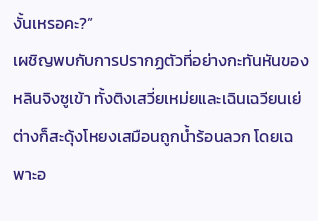งั้นเหรอคะ?”
เผชิญพบกับการปรากฏตัวที่อย่างกะทันหันของหลินจิงซูเข้า ทั้งติงเสวี่ยเหม่ยและเฉินเฉวียนเย่ต่างก็สะดุ้งโหยงเสมือนถูกน้ำร้อนลวก โดยเฉพาะอ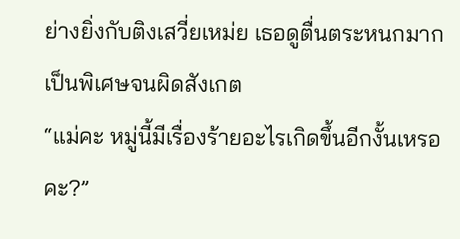ย่างยิ่งกับติงเสวี่ยเหม่ย เธอดูตื่นตระหนกมากเป็นพิเศษจนผิดสังเกต
“แม่คะ หมู่นี้มีเรื่องร้ายอะไรเกิดขึ้นอีกงั้นเหรอคะ?”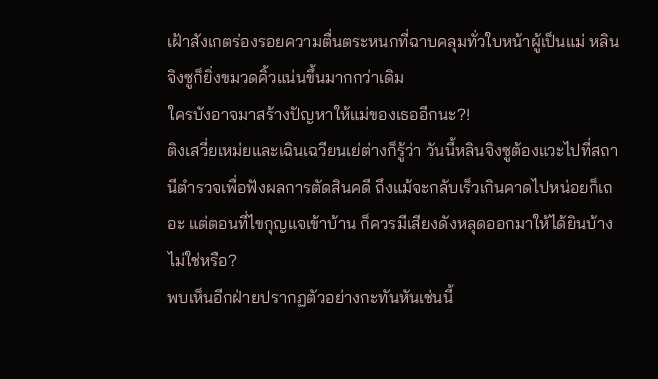เฝ้าสังเกตร่องรอยความตื่นตระหนกที่ฉาบคลุมทั่วใบหน้าผู้เป็นแม่ หลินจิงซูก็ยิ่งขมวดคิ้วแน่นขึ้นมากกว่าเดิม
ใครบังอาจมาสร้างปัญหาให้แม่ของเธออีกนะ?!
ติงเสวี่ยเหม่ยและเฉินเฉวียนเย่ต่างก็รู้ว่า วันนี้หลินจิงซูต้องแวะไปที่สถานีตำรวจเพื่อฟังผลการตัดสินคดี ถึงแม้จะกลับเร็วเกินคาดไปหน่อยก็เถอะ แต่ตอนที่ไขกุญแจเข้าบ้าน ก็ควรมีเสียงดังหลุดออกมาให้ได้ยินบ้างไม่ใช่หรือ?
พบเห็นอีกฝ่ายปรากฏตัวอย่างกะทันหันเช่นนี้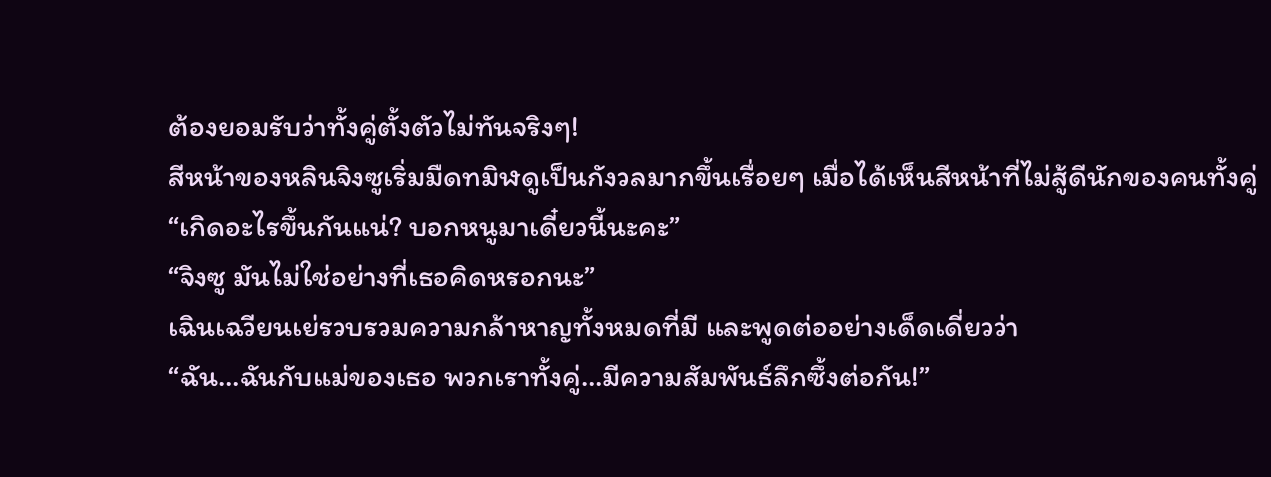ต้องยอมรับว่าทั้งคู่ตั้งตัวไม่ทันจริงๆ!
สีหน้าของหลินจิงซูเริ่มมืดทมิฬดูเป็นกังวลมากขึ้นเรื่อยๆ เมื่อได้เห็นสีหน้าที่ไม่สู้ดีนักของคนทั้งคู่
“เกิดอะไรขึ้นกันแน่? บอกหนูมาเดี๋ยวนี้นะคะ”
“จิงซู มันไม่ใช่อย่างที่เธอคิดหรอกนะ”
เฉินเฉวียนเย่รวบรวมความกล้าหาญทั้งหมดที่มี และพูดต่ออย่างเด็ดเดี่ยวว่า
“ฉัน…ฉันกับแม่ของเธอ พวกเราทั้งคู่…มีความสัมพันธ์ลึกซึ้งต่อกัน!”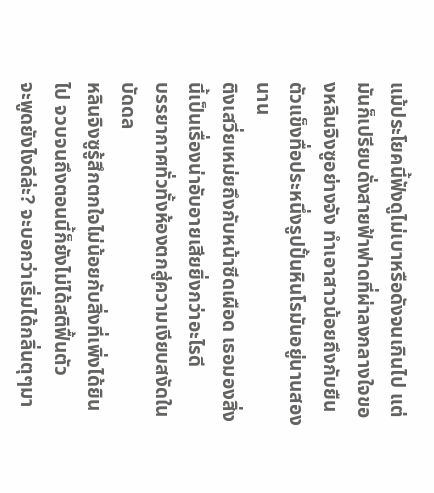แม้ประโยคนี้ฟังดูไม่เบาหรือดังจนเกินไป แต่มันก็เปรียบดั่งสายฟ้าฟาดที่ผ่าลงกลางใจของหลินจิงซูอย่างจัง ทำเอาสาวน้อยถึงกับยืนตัวแข็งทื่อประหนึ่งรูปปั้นหินโรมันอยู่นานสองนาน
ติงเสวี่ยเหม่ยถึงกับหน้าซีดเผือด เธอมองสิ่งนี้เป็นเรื่องน่าอับอายเสียยิ่งกว่าอะไรดี
บรรยากาศทั่วทั้งห้องตกสู่ความเงียบสงัดในบัดดล
หลินจิงซูรู้สึกตกใจไม่น้อยกับสิ่งที่เพิ่งได้ยินไป จวบจนถึงตอนนี้ก็ยังไม่ได้สติฟื้นตัว
จะพูดยังไงดีล่ะ? จะบอกว่าเริ่มได้กลิ่นตุๆมา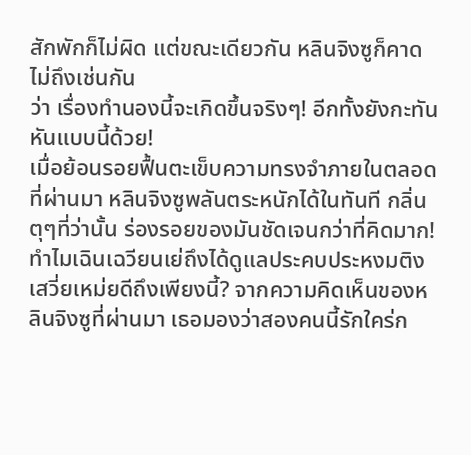สักพักก็ไม่ผิด แต่ขณะเดียวกัน หลินจิงซูก็คาดไม่ถึงเช่นกัน
ว่า เรื่องทำนองนี้จะเกิดขึ้นจริงๆ! อีกทั้งยังกะทันหันแบบนี้ด้วย!
เมื่อย้อนรอยฟื้นตะเข็บความทรงจำภายในตลอดที่ผ่านมา หลินจิงซูพลันตระหนักได้ในทันที กลิ่นตุๆที่ว่านั้น ร่องรอยของมันชัดเจนกว่าที่คิดมาก!
ทำไมเฉินเฉวียนเย่ถึงได้ดูแลประคบประหงมติงเสวี่ยเหม่ยดีถึงเพียงนี้? จากความคิดเห็นของหลินจิงซูที่ผ่านมา เธอมองว่าสองคนนี้รักใคร่ก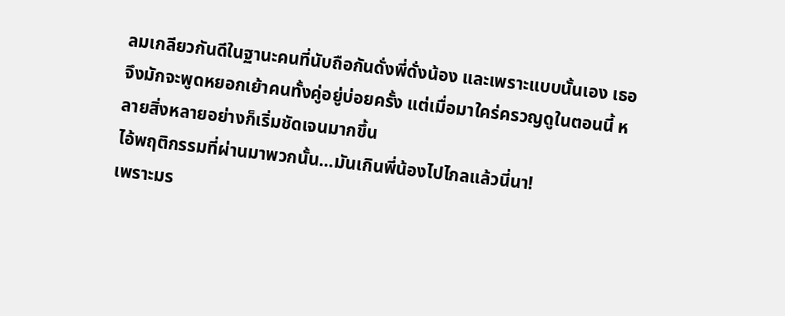ลมเกลียวกันดีในฐานะคนที่นับถือกันดั่งพี่ดั่งน้อง และเพราะแบบนั้นเอง เธอจึงมักจะพูดหยอกเย้าคนทั้งคู่อยู่บ่อยครั้ง แต่เมื่อมาใคร่ครวญดูในตอนนี้ หลายสิ่งหลายอย่างก็เริ่มชัดเจนมากขึ้น
ไอ้พฤติกรรมที่ผ่านมาพวกนั้น…มันเกินพี่น้องไปไกลแล้วนี่นา!
เพราะมร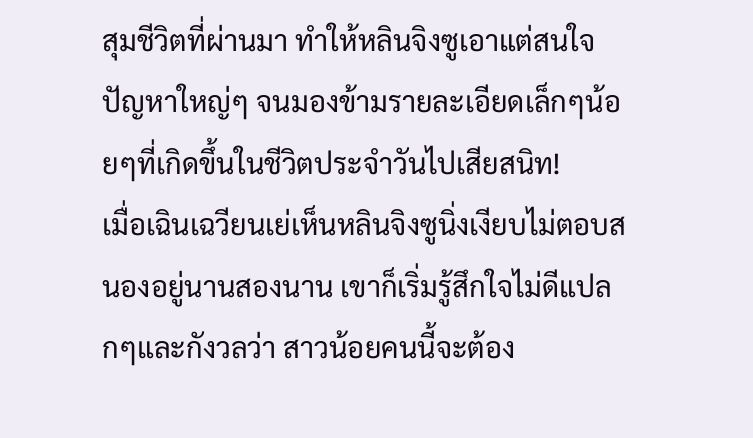สุมชีวิตที่ผ่านมา ทำให้หลินจิงซูเอาแต่สนใจปัญหาใหญ่ๆ จนมองข้ามรายละเอียดเล็กๆน้อยๆที่เกิดขึ้นในชีวิตประจำวันไปเสียสนิท!
เมื่อเฉินเฉวียนเย่เห็นหลินจิงซูนิ่งเงียบไม่ตอบสนองอยู่นานสองนาน เขาก็เริ่มรู้สึกใจไม่ดีแปลกๆและกังวลว่า สาวน้อยคนนี้จะต้อง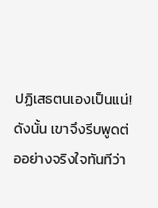ปฏิเสธตนเองเป็นแน่! ดังนั้น เขาจึงรีบพูดต่ออย่างจริงใจทันทีว่า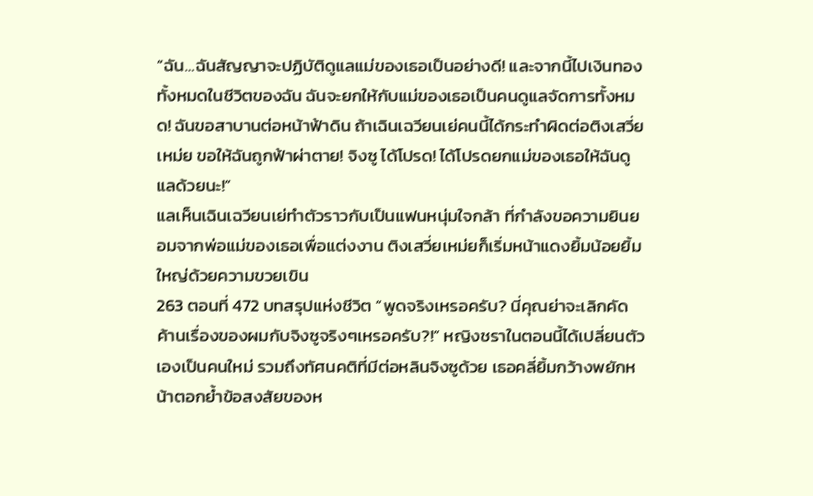“ฉัน…ฉันสัญญาจะปฏิบัติดูแลแม่ของเธอเป็นอย่างดี! และจากนี้ไปเงินทองทั้งหมดในชีวิตของฉัน ฉันจะยกให้กับแม่ของเธอเป็นคนดูแลจัดการทั้งหมด! ฉันขอสาบานต่อหน้าฟ้าดิน ถ้าเฉินเฉวียนเย่คนนี้ได้กระทำผิดต่อติงเสวี่ยเหม่ย ขอให้ฉันถูกฟ้าผ่าตาย! จิงซู ได้โปรด! ได้โปรดยกแม่ของเธอให้ฉันดูแลด้วยนะ!”
แลเห็นเฉินเฉวียนเย่ทำตัวราวกับเป็นแฟนหนุ่มใจกล้า ที่กำลังขอความยินยอมจากพ่อแม่ของเธอเพื่อแต่งงาน ติงเสวี่ยเหม่ยก็เริ่มหน้าแดงยิ้มน้อยยิ้มใหญ่ด้วยความขวยเขิน
263 ตอนที่ 472 บทสรุปแห่งชีวิต “พูดจริงเหรอครับ? นี่คุณย่าจะเลิกคัดค้านเรื่องของผมกับจิงซูจริงๆเหรอครับ?!” หญิงชราในตอนนี้ได้เปลี่ยนตัวเองเป็นคนใหม่ รวมถึงทัศนคติที่มีต่อหลินจิงซูด้วย เธอคลี่ยิ้มกว้างพยักหน้าตอกย้ำข้อสงสัยของห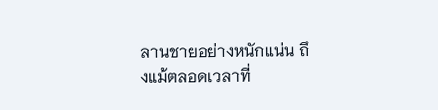ลานชายอย่างหนักแน่น ถึงแม้ตลอดเวลาที่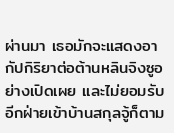ผ่านมา เธอมักจะแสดงอากัปกิริยาต่อต้านหลินจิงซูอย่างเปิดเผย และไม่ยอมรับอีกฝ่ายเข้าบ้านสกุลจู้ก็ตาม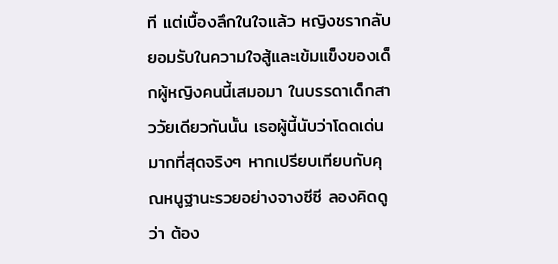ที แต่เบื้องลึกในใจแล้ว หญิงชรากลับยอมรับในความใจสู้และเข้มแข็งของเด็กผู้หญิงคนนี้เสมอมา ในบรรดาเด็กสาววัยเดียวกันนั้น เธอผู้นี้นับว่าโดดเด่นมากที่สุดจริงๆ หากเปรียบเทียบกับคุณหนูฐานะรวยอย่างจางซีซี ลองคิดดูว่า ต้อง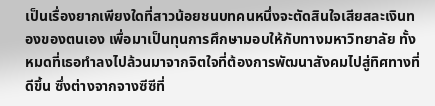เป็นเรื่องยากเพียงใดที่สาวน้อยชนบทคนหนึ่งจะตัดสินใจเสียสละเงินทองของตนเอง เพื่อมาเป็นทุนการศึกษามอบให้กับทางมหาวิทยาลัย ทั้งหมดที่เธอทำลงไปล้วนมาจากจิตใจที่ต้องการพัฒนาสังคมไปสู่ทิศทางที่ดีขึ้น ซึ่งต่างจากจางซีซีที่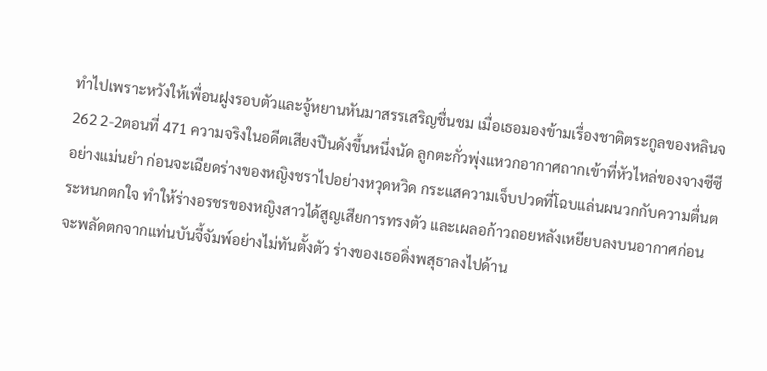ทำไปเพราะหวังให้เพื่อนฝูงรอบตัวและจู้หยานหันมาสรรเสริญชื่นชม เมื่อเธอมองข้ามเรื่องชาติตระกูลของหลินจ
262 2-2ตอนที่ 471 ความจริงในอดีตเสียงปืนดังขึ้นหนึ่งนัด ลูกตะกั่วพุ่งแหวกอากาศถากเข้าที่หัวไหล่ของจางซีซีอย่างแม่นยำ ก่อนจะเฉียดร่างของหญิงชราไปอย่างหวุดหวิด กระแสความเจ็บปวดที่โฉบแล่นผนวกกับความตื่นตระหนกตกใจ ทำให้ร่างอรชรของหญิงสาวได้สูญเสียการทรงตัว และเผลอก้าวถอยหลังเหยียบลงบนอากาศก่อนจะพลัดตกจากแท่นบันจี้จัมพ์อย่างไม่ทันตั้งตัว ร่างของเธอดิ่งพสุธาลงไปด้าน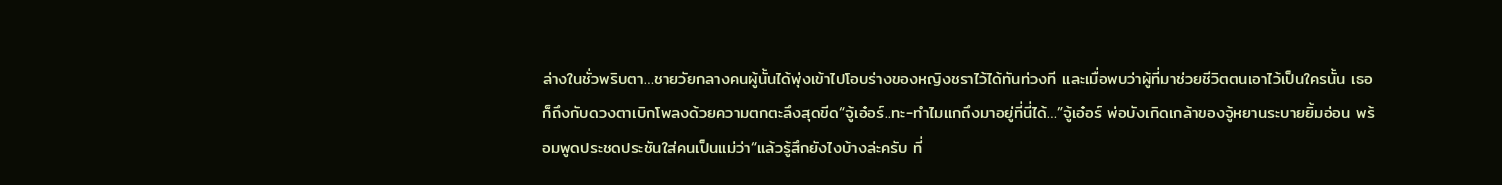ล่างในชั่วพริบตา…ชายวัยกลางคนผู้นั้นได้พุ่งเข้าไปโอบร่างของหญิงชราไว้ได้ทันท่วงที และเมื่อพบว่าผู้ที่มาช่วยชีวิตตนเอาไว้เป็นใครนั้น เธอก็ถึงกับดวงตาเบิกโพลงด้วยความตกตะลึงสุดขีด“จู้เอ๋อร์..ทะ-ทำไมแกถึงมาอยู่ที่นี่ได้…”จู้เอ๋อร์ พ่อบังเกิดเกล้าของจู้หยานระบายยิ้มอ่อน พร้อมพูดประชดประชันใส่คนเป็นแม่ว่า“แล้วรู้สึกยังไงบ้างล่ะครับ ที่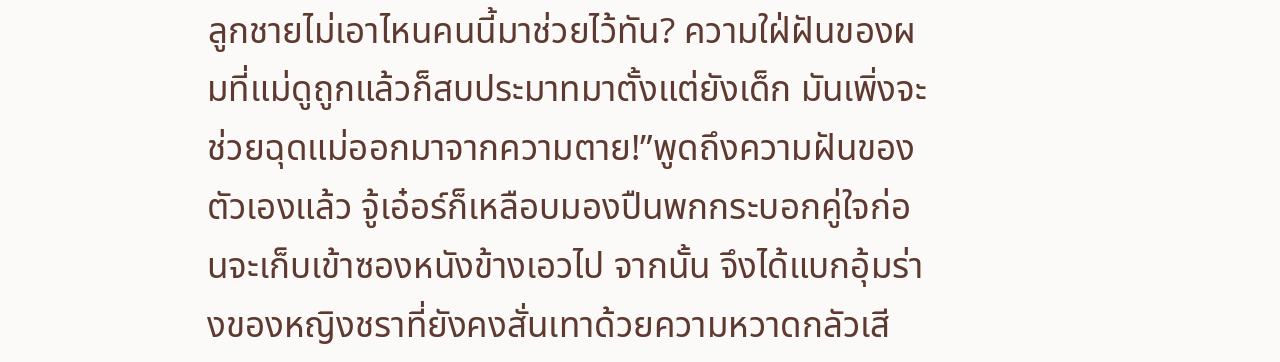ลูกชายไม่เอาไหนคนนี้มาช่วยไว้ทัน? ความใฝ่ฝันของผมที่แม่ดูถูกแล้วก็สบประมาทมาตั้งแต่ยังเด็ก มันเพิ่งจะช่วยฉุดแม่ออกมาจากความตาย!”พูดถึงความฝันของตัวเองแล้ว จู้เอ๋อร์ก็เหลือบมองปืนพกกระบอกคู่ใจก่อนจะเก็บเข้าซองหนังข้างเอวไป จากนั้น จึงได้แบกอุ้มร่างของหญิงชราที่ยังคงสั่นเทาด้วยความหวาดกลัวเสี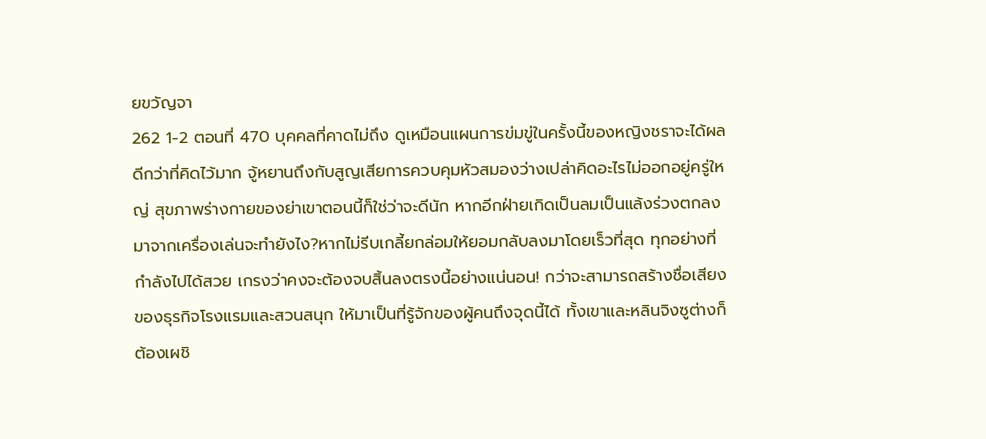ยขวัญจา
262 1-2 ตอนที่ 470 บุคคลที่คาดไม่ถึง ดูเหมือนแผนการข่มขู่ในครั้งนี้ของหญิงชราจะได้ผลดีกว่าที่คิดไว้มาก จู้หยานถึงกับสูญเสียการควบคุมหัวสมองว่างเปล่าคิดอะไรไม่ออกอยู่ครู่ใหญ่ สุขภาพร่างกายของย่าเขาตอนนี้ก็ใช่ว่าจะดีนัก หากอีกฝ่ายเกิดเป็นลมเป็นแล้งร่วงตกลงมาจากเครื่องเล่นจะทำยังไง?หากไม่รีบเกลี้ยกล่อมให้ยอมกลับลงมาโดยเร็วที่สุด ทุกอย่างที่กำลังไปได้สวย เกรงว่าคงจะต้องจบสิ้นลงตรงนี้อย่างแน่นอน! กว่าจะสามารถสร้างชื่อเสียงของธุรกิจโรงแรมและสวนสนุก ให้มาเป็นที่รู้จักของผู้คนถึงจุดนี้ได้ ทั้งเขาและหลินจิงซูต่างก็ต้องเผชิ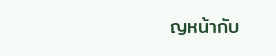ญหน้ากับ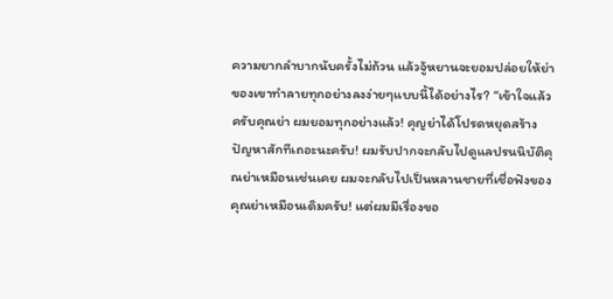ความยากลำบากนับครั้งไม่ถ้วน แล้วจู้หยานจะยอมปล่อยให้ย่าของเขาทำลายทุกอย่างลงง่ายๆแบบนี้ได้อย่างไร? “เข้าใจแล้วครับคุณย่า ผมยอมทุกอย่างแล้ว! คุญย่าได้โปรดหยุดสร้างปัญหาสักทีเถอะนะครับ! ผมรับปากจะกลับไปดูแลปรนนิบัติคุณย่าเหมือนเช่นเคย ผมจะกลับไปเป็นหลานชายที่เชื่อฟังของคุณย่าเหมือนเดิมครับ! แต่ผมมีเรื่องขอ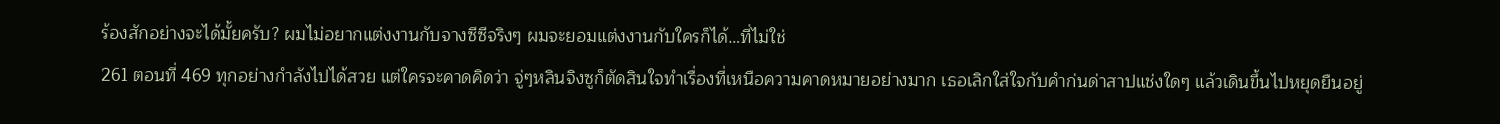ร้องสักอย่างจะได้มั้ยครับ? ผมไม่อยากแต่งงานกับจางซีซีจริงๆ ผมจะยอมแต่งงานกับใครก็ได้…ที่ไม่ใช่
261 ตอนที่ 469 ทุกอย่างกำลังไปได้สวย แต่ใครจะคาดคิดว่า จู่ๆหลินจิงซูก็ตัดสินใจทำเรื่องที่เหนือความคาดหมายอย่างมาก เธอเลิกใส่ใจกับคำก่นด่าสาปแช่งใดๆ แล้วเดินขึ้นไปหยุดยืนอยู่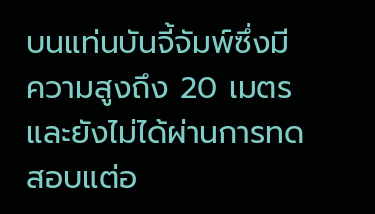บนแท่นบันจี้จัมพ์ซึ่งมีความสูงถึง 20 เมตร และยังไม่ได้ผ่านการทดสอบแต่อ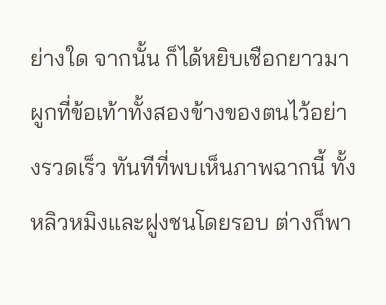ย่างใด จากนั้น ก็ได้หยิบเชือกยาวมาผูกที่ข้อเท้าทั้งสองข้างของตนไว้อย่างรวดเร็ว ทันทีที่พบเห็นภาพฉากนี้ ทั้งหลิวหมิงและฝูงชนโดยรอบ ต่างก็พา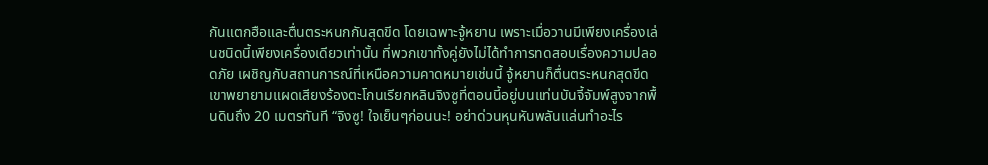กันแตกฮือและตื่นตระหนกกันสุดขีด โดยเฉพาะจู้หยาน เพราะเมื่อวานมีเพียงเครื่องเล่นชนิดนี้เพียงเครื่องเดียวเท่านั้น ที่พวกเขาทั้งคู่ยังไม่ได้ทำการทดสอบเรื่องความปลอดภัย เผชิญกับสถานการณ์ที่เหนือความคาดหมายเช่นนี้ จู้หยานก็ตื่นตระหนกสุดขีด เขาพยายามแผดเสียงร้องตะโกนเรียกหลินจิงซูที่ตอนนี้อยู่บนแท่นบันจี้จัมพ์สูงจากพื้นดินถึง 20 เมตรทันที “จิงซู! ใจเย็นๆก่อนนะ! อย่าด่วนหุนหันพลันแล่นทำอะไร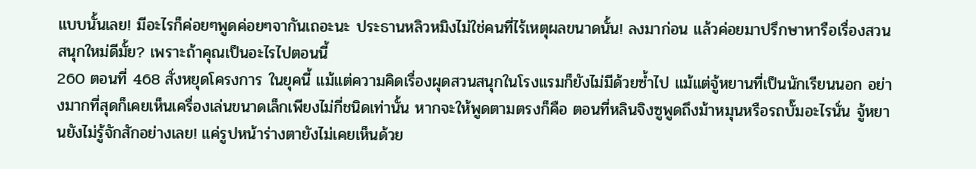แบบนั้นเลย! มีอะไรก็ค่อยๆพูดค่อยๆจากันเถอะนะ ประธานหลิวหมิงไม่ใช่คนที่ไร้เหตุผลขนาดนั้น! ลงมาก่อน แล้วค่อยมาปรึกษาหารือเรื่องสวนสนุกใหม่ดีมั้ย? เพราะถ้าคุณเป็นอะไรไปตอนนี้
260 ตอนที่ 468 สั่งหยุดโครงการ ในยุคนี้ แม้แต่ความคิดเรื่องผุดสวนสนุกในโรงแรมก็ยังไม่มีด้วยซ้ำไป แม้แต่จู้หยานที่เป็นนักเรียนนอก อย่างมากที่สุดก็เคยเห็นเครื่องเล่นขนาดเล็กเพียงไม่กี่ชนิดเท่านั้น หากจะให้พูดตามตรงก็คือ ตอนที่หลินจิงซูพูดถึงม้าหมุนหรือรถบั๊มอะไรนั่น จู้หยานยังไม่รู้จักสักอย่างเลย! แค่รูปหน้าร่างตายังไม่เคยเห็นด้วย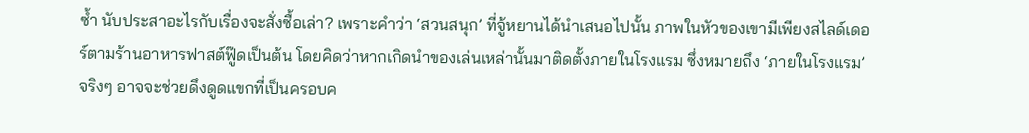ซ้ำ นับประสาอะไรกับเรื่องจะสั่งซื้อเล่า? เพราะคำว่า ‘สวนสนุก’ ที่จู้หยานได้นำเสนอไปนั้น ภาพในหัวของเขามีเพียงสไลด์เดอร์ตามร้านอาหารฟาสต์ฟู๊ดเป็นต้น โดยคิดว่าหากเกิดนำของเล่นเหล่านั้นมาติดตั้งภายในโรงแรม ซึ่งหมายถึง ‘ภายในโรงแรม’ จริงๆ อาจจะช่วยดึงดูดแขกที่เป็นครอบค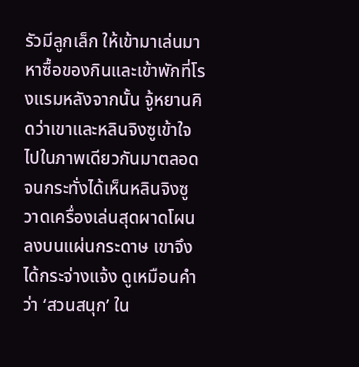รัวมีลูกเล็ก ให้เข้ามาเล่นมาหาซื้อของกินและเข้าพักที่โรงแรมหลังจากนั้น จู้หยานคิดว่าเขาและหลินจิงซูเข้าใจไปในภาพเดียวกันมาตลอด จนกระทั่งได้เห็นหลินจิงซูวาดเครื่องเล่นสุดผาดโผนลงบนแผ่นกระดาษ เขาจึงได้กระจ่างแจ้ง ดูเหมือนคำว่า ‘สวนสนุก’ ใน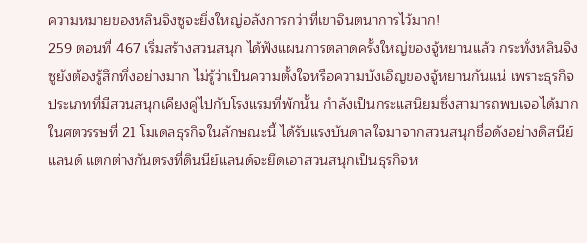ความหมายของหลินจิงซูจะยิ่งใหญ่อลังการกว่าที่เขาจินตนาการไว้มาก!
259 ตอนที่ 467 เริ่มสร้างสวนสนุก ได้ฟังแผนการตลาดครั้งใหญ่ของจู้หยานแล้ว กระทั่งหลินจิงซูยังต้องรู้สึกทึ่งอย่างมาก ไม่รู้ว่าเป็นความตั้งใจหรือความบังเอิญของจู้หยานกันแน่ เพราะธุรกิจประเภทที่มีสวนสนุกเคียงคู่ไปกับโรงแรมที่พักนั้น กำลังเป็นกระแสนิยมซึ่งสามารถพบเจอได้มากในศตวรรษที่ 21 โมเดลธุรกิจในลักษณะนี้ ได้รับแรงบันดาลใจมาจากสวนสนุกชื่อดังอย่างดิสนีย์แลนด์ แตกต่างกันตรงที่ดินนีย์แลนด์จะยึดเอาสวนสนุกเป็นธุรกิจห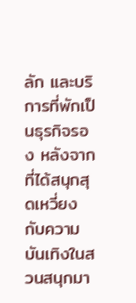ลัก และบริการที่พักเป็นธุรกิจรอง หลังจากที่ได้สนุกสุดเหวี่ยงกับความบันเทิงในสวนสนุกมา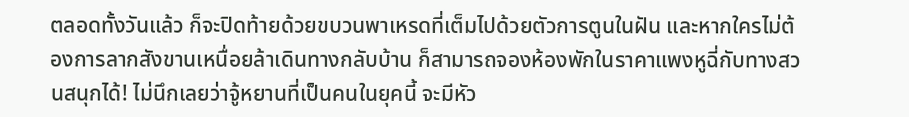ตลอดทั้งวันแล้ว ก็จะปิดท้ายด้วยขบวนพาเหรดที่เต็มไปด้วยตัวการตูนในฝัน และหากใครไม่ต้องการลากสังขานเหนื่อยล้าเดินทางกลับบ้าน ก็สามารถจองห้องพักในราคาแพงหูฉี่กับทางสวนสนุกได้! ไม่นึกเลยว่าจู้หยานที่เป็นคนในยุคนี้ จะมีหัว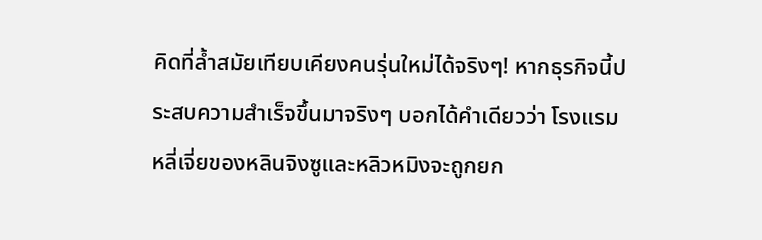คิดที่ล้ำสมัยเทียบเคียงคนรุ่นใหม่ได้จริงๆ! หากธุรกิจนี้ประสบความสำเร็จขึ้นมาจริงๆ บอกได้คำเดียวว่า โรงแรมหลี่เจี่ยของหลินจิงซูและหลิวหมิงจะถูกยก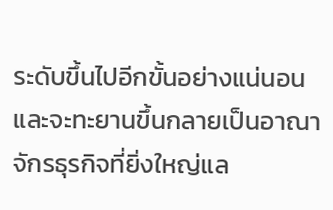ระดับขึ้นไปอีกขั้นอย่างแน่นอน และจะทะยานขึ้นกลายเป็นอาณาจักรธุรกิจที่ยิ่งใหญ่แล